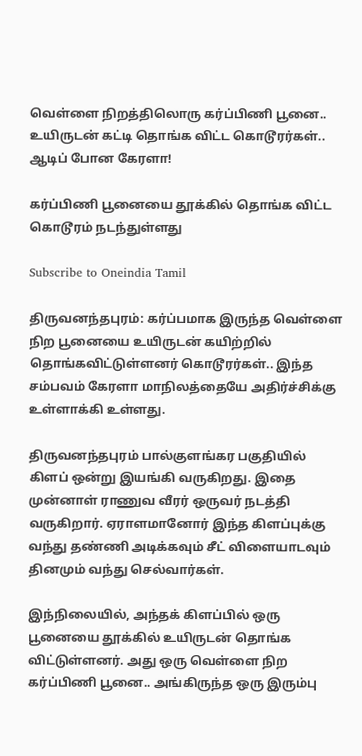வெள்ளை நிறத்திலொரு கர்ப்பிணி பூனை.. உயிருடன் கட்டி தொங்க விட்ட கொடூரர்கள்.. ஆடிப் போன கேரளா!

கர்ப்பிணி பூனையை தூக்கில் தொங்க விட்ட கொடூரம் நடந்துள்ளது

Subscribe to Oneindia Tamil

திருவனந்தபுரம்: கர்ப்பமாக இருந்த வெள்ளை நிற பூனையை உயிருடன் கயிற்றில் தொங்கவிட்டுள்ளனர் கொடூரர்கள்.. இந்த சம்பவம் கேரளா மாநிலத்தையே அதிர்ச்சிக்கு உள்ளாக்கி உள்ளது.

திருவனந்தபுரம் பால்குளங்கர பகுதியில் கிளப் ஒன்று இயங்கி வருகிறது. இதை முன்னாள் ராணுவ வீரர் ஒருவர் நடத்தி வருகிறார். ஏராளமானோர் இந்த கிளப்புக்கு வந்து தண்ணி அடிக்கவும் சீட் விளையாடவும் தினமும் வந்து செல்வார்கள்.

இந்நிலையில், அந்தக் கிளப்பில் ஒரு பூனையை தூக்கில் உயிருடன் தொங்க விட்டுள்ளனர். அது ஒரு வெள்ளை நிற கர்ப்பிணி பூனை.. அங்கிருந்த ஒரு இரும்பு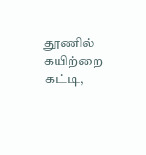தூணில் கயிற்றை கட்டி,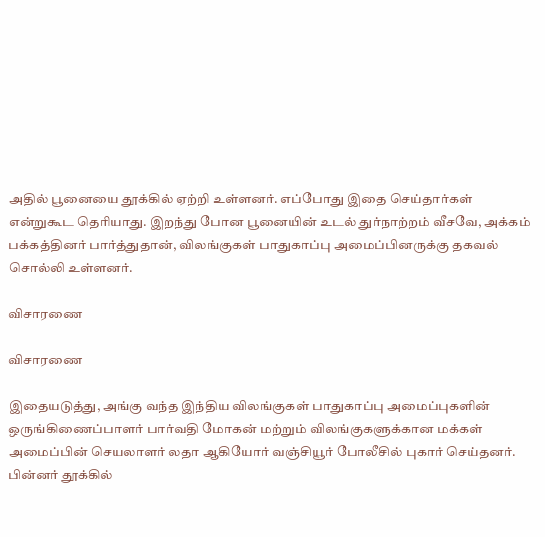அதில் பூனையை தூக்கில் ஏற்றி உள்ளனர். எப்போது இதை செய்தார்கள் என்றுகூட தெரியாது. இறந்து போன பூனையின் உடல் துர்நாற்றம் வீசவே, அக்கம் பக்கத்தினர் பார்த்துதான், விலங்குகள் பாதுகாப்பு அமைப்பினருக்கு தகவல் சொல்லி உள்ளனர்.

விசாரணை

விசாரணை

இதையடுத்து, அங்கு வந்த இந்திய விலங்குகள் பாதுகாப்பு அமைப்புகளின் ஒருங்கிணைப்பாளர் பார்வதி மோகன் மற்றும் விலங்குகளுக்கான மக்கள் அமைப்பின் செயலாளர் லதா ஆகியோர் வஞ்சியூர் போலீசில் புகார் செய்தனர். பின்னர் தூக்கில்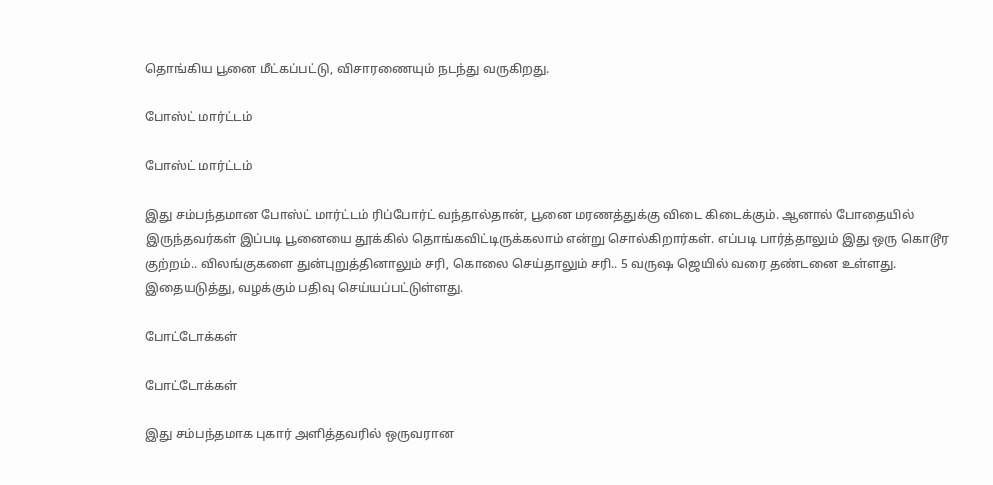தொங்கிய பூனை மீட்கப்பட்டு, விசாரணையும் நடந்து வருகிறது.

போஸ்ட் மார்ட்டம்

போஸ்ட் மார்ட்டம்

இது சம்பந்தமான போஸ்ட் மார்ட்டம் ரிப்போர்ட் வந்தால்தான், பூனை மரணத்துக்கு விடை கிடைக்கும். ஆனால் போதையில் இருந்தவர்கள் இப்படி பூனையை தூக்கில் தொங்கவிட்டிருக்கலாம் என்று சொல்கிறார்கள். எப்படி பார்த்தாலும் இது ஒரு கொடூர குற்றம்.. விலங்குகளை துன்புறுத்தினாலும் சரி, கொலை செய்தாலும் சரி.. 5 வருஷ ஜெயில் வரை தண்டனை உள்ளது. இதையடுத்து, வழக்கும் பதிவு செய்யப்பட்டுள்ளது.

போட்டோக்கள்

போட்டோக்கள்

இது சம்பந்தமாக புகார் அளித்தவரில் ஒருவரான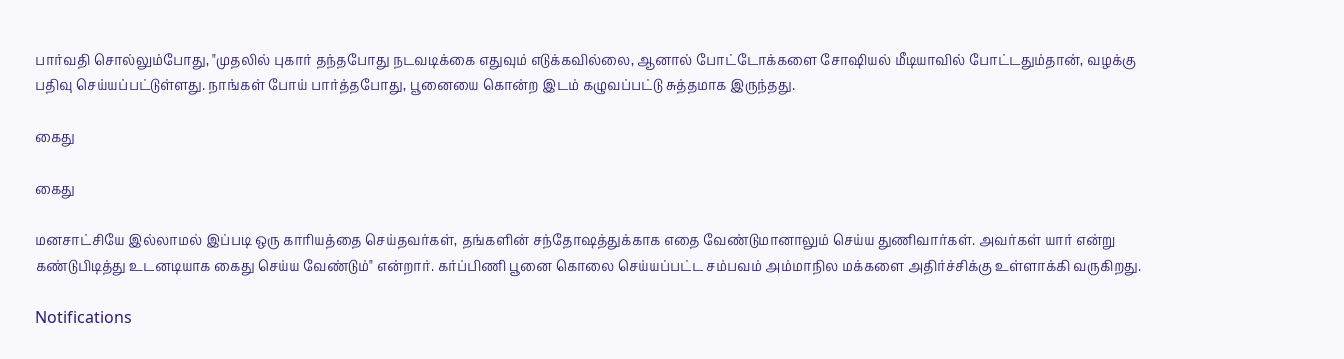பார்வதி சொல்லும்போது, "முதலில் புகார் தந்தபோது நடவடிக்கை எதுவும் எடுக்கவில்லை, ஆனால் போட்டோக்களை சோஷியல் மீடியாவில் போட்டதும்தான், வழக்கு பதிவு செய்யப்பட்டுள்ளது. நாங்கள் போய் பார்த்தபோது, பூனையை கொன்ற இடம் கழுவப்பட்டு சுத்தமாக இருந்தது.

கைது

கைது

மனசாட்சியே இல்லாமல் இப்படி ஒரு காரியத்தை செய்தவர்கள், தங்களின் சந்தோஷத்துக்காக எதை வேண்டுமானாலும் செய்ய துணிவார்கள். அவர்கள் யார் என்று கண்டுபிடித்து உடனடியாக கைது செய்ய வேண்டும்" என்றார். கர்ப்பிணி பூனை கொலை செய்யப்பட்ட சம்பவம் அம்மாநில மக்களை அதிர்ச்சிக்கு உள்ளாக்கி வருகிறது.

Notifications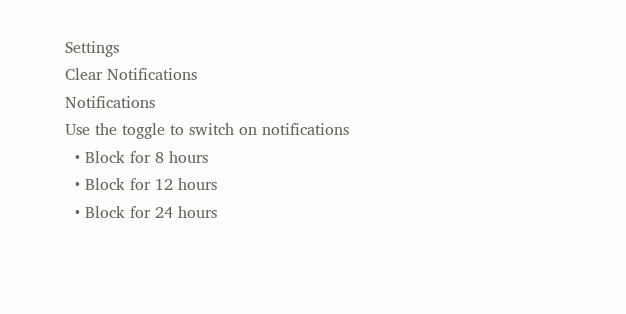Settings
Clear Notifications
Notifications
Use the toggle to switch on notifications
  • Block for 8 hours
  • Block for 12 hours
  • Block for 24 hours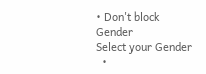• Don't block
Gender
Select your Gender
  •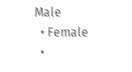Male
  • Female
  •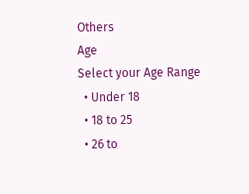Others
Age
Select your Age Range
  • Under 18
  • 18 to 25
  • 26 to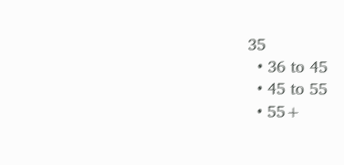35
  • 36 to 45
  • 45 to 55
  • 55+